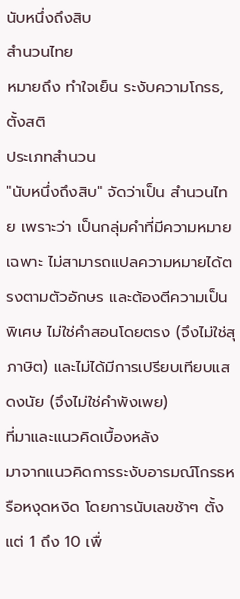นับหนึ่งถึงสิบ
สํานวนไทย
หมายถึง ทำใจเย็น ระงับความโกรธ, ตั้งสติ
ประเภทสำนวน
"นับหนึ่งถึงสิบ" จัดว่าเป็น สำนวนไทย เพราะว่า เป็นกลุ่มคำที่มีความหมายเฉพาะ ไม่สามารถแปลความหมายได้ตรงตามตัวอักษร และต้องตีความเป็นพิเศษ ไม่ใช่คำสอนโดยตรง (จึงไม่ใช่สุภาษิต) และไม่ได้มีการเปรียบเทียบแสดงนัย (จึงไม่ใช่คำพังเพย)
ที่มาและแนวคิดเบื้องหลัง
มาจากแนวคิดการระงับอารมณ์โกรธหรือหงุดหงิด โดยการนับเลขช้าๆ ตั้งแต่ 1 ถึง 10 เพื่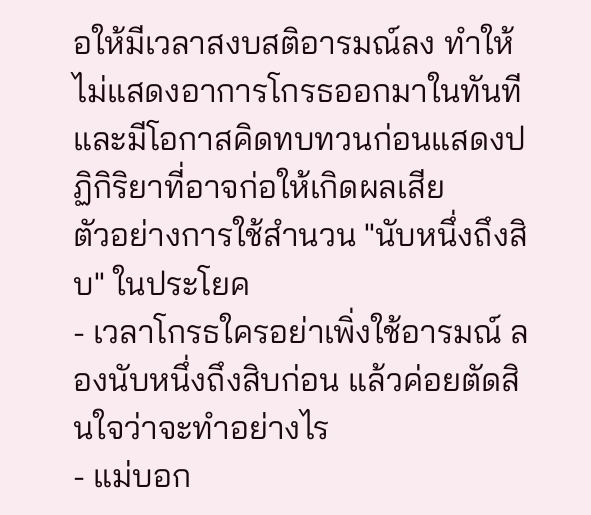อให้มีเวลาสงบสติอารมณ์ลง ทำให้ไม่แสดงอาการโกรธออกมาในทันที และมีโอกาสคิดทบทวนก่อนแสดงปฏิกิริยาที่อาจก่อให้เกิดผลเสีย
ตัวอย่างการใช้สำนวน "นับหนึ่งถึงสิบ" ในประโยค
- เวลาโกรธใครอย่าเพิ่งใช้อารมณ์ ลองนับหนึ่งถึงสิบก่อน แล้วค่อยตัดสินใจว่าจะทำอย่างไร
- แม่บอก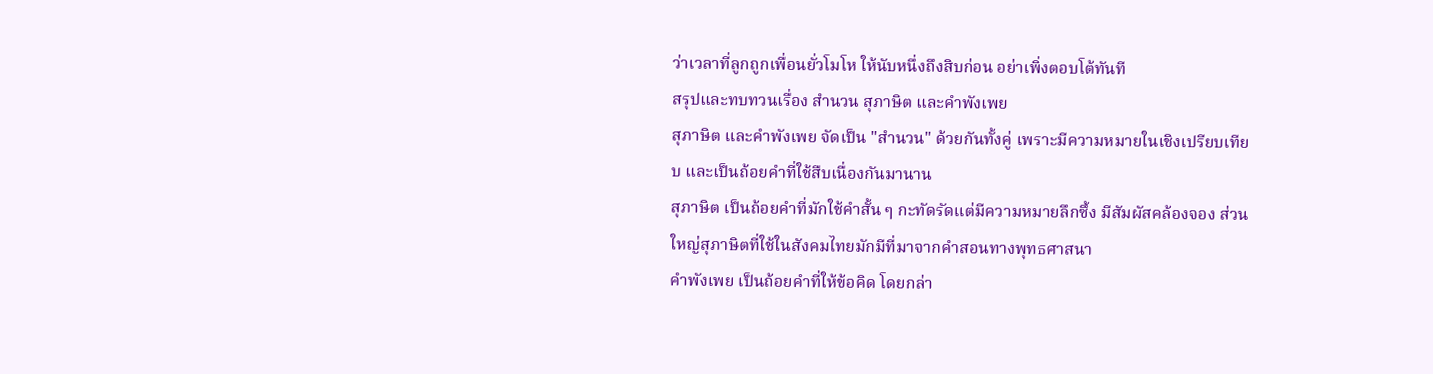ว่าเวลาที่ลูกถูกเพื่อนยั่วโมโห ให้นับหนึ่งถึงสิบก่อน อย่าเพิ่งตอบโต้ทันที
สรุปและทบทวนเรื่อง สำนวน สุภาษิต และคำพังเพย
สุภาษิต และคำพังเพย จัดเป็น "สำนวน" ด้วยกันทั้งคู่ เพราะมีความหมายในเชิงเปรียบเทียบ และเป็นถ้อยคำที่ใช้สืบเนื่องกันมานาน
สุภาษิต เป็นถ้อยคำที่มักใช้คำสั้น ๆ กะทัดรัดแต่มีความหมายลึกซึ้ง มีสัมผัสคล้องจอง ส่วนใหญ่สุภาษิตที่ใช้ในสังคมไทยมักมีที่มาจากคำสอนทางพุทธศาสนา
คำพังเพย เป็นถ้อยคำที่ให้ข้อคิด โดยกล่า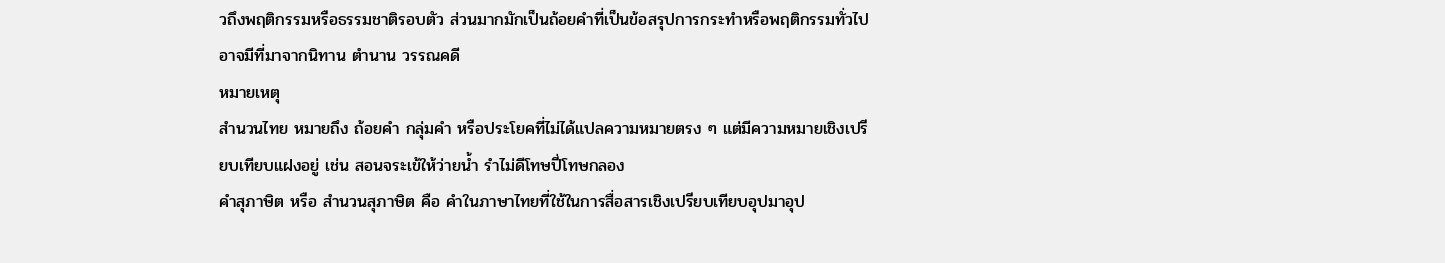วถึงพฤติกรรมหรือธรรมชาติรอบตัว ส่วนมากมักเป็นถ้อยคำที่เป็นข้อสรุปการกระทำหรือพฤติกรรมทั่วไป อาจมีที่มาจากนิทาน ตำนาน วรรณคดี
หมายเหตุ
สำนวนไทย หมายถึง ถ้อยคำ กลุ่มคำ หรือประโยคที่ไม่ได้แปลความหมายตรง ๆ แต่มีความหมายเชิงเปรียบเทียบแฝงอยู่ เช่น สอนจระเข้ให้ว่ายนํ้า รำไม่ดีโทษปี่โทษกลอง
คำสุภาษิต หรือ สำนวนสุภาษิต คือ คำในภาษาไทยที่ใช้ในการสื่อสารเชิงเปรียบเทียบอุปมาอุป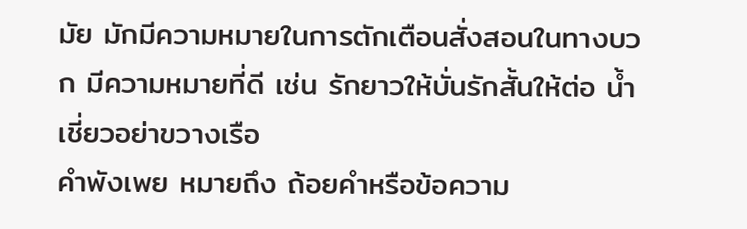มัย มักมีความหมายในการตักเตือนสั่งสอนในทางบวก มีความหมายที่ดี เช่น รักยาวให้บั่นรักสั้นให้ต่อ น้ำเชี่ยวอย่าขวางเรือ
คำพังเพย หมายถึง ถ้อยคำหรือข้อความ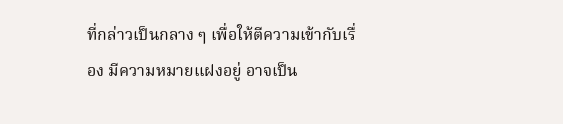ที่กล่าวเป็นกลาง ๆ เพื่อให้ตีความเข้ากับเรื่อง มีความหมายแฝงอยู่ อาจเป็น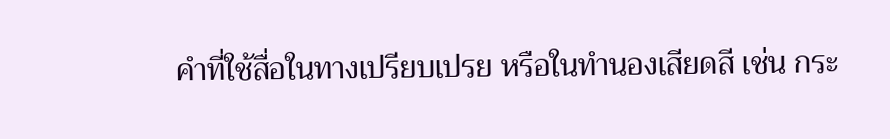คำที่ใช้สื่อในทางเปรียบเปรย หรือในทำนองเสียดสี เช่น กระ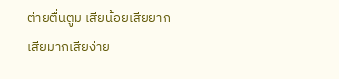ต่ายตื่นตูม เสียน้อยเสียยากเสียมากเสียง่าย